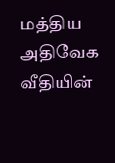மத்திய அதிவேக வீதியின்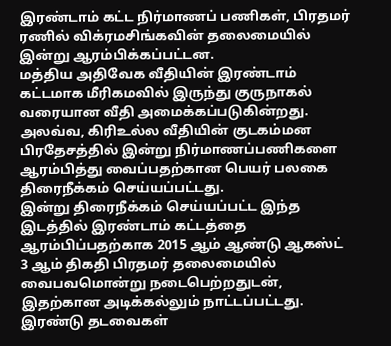இரண்டாம் கட்ட நிர்மாணப் பணிகள், பிரதமர் ரணில் விக்ரமசிங்கவின் தலைமையில் இன்று ஆரம்பிக்கப்பட்டன.
மத்திய அதிவேக வீதியின் இரண்டாம் கட்டமாக மீரிகமவில் இருந்து குருநாகல் வரையான வீதி அமைக்கப்படுகின்றது.
அலவ்வ, கிரிஉல்ல வீதியின் குடகம்மன பிரதேசத்தில் இன்று நிர்மாணப்பணிகளை ஆரம்பித்து வைப்பதற்கான பெயர் பலகை திரைநீக்கம் செய்யப்பட்டது.
இன்று திரைநீக்கம் செய்யப்பட்ட இந்த இடத்தில் இரண்டாம் கட்டத்தை ஆரம்பிப்பதற்காக 2015 ஆம் ஆண்டு ஆகஸ்ட் 3 ஆம் திகதி பிரதமர் தலைமையில் வைபவமொன்று நடைபெற்றதுடன், இதற்கான அடிக்கல்லும் நாட்டப்பட்டது.
இரண்டு தடவைகள்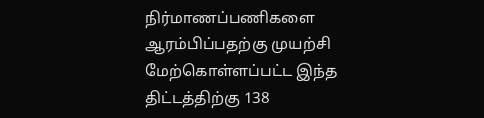நிர்மாணப்பணிகளை ஆரம்பிப்பதற்கு முயற்சி மேற்கொள்ளப்பட்ட இந்த திட்டத்திற்கு 138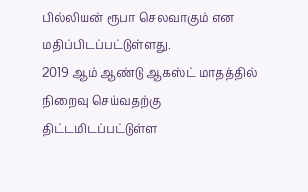பில்லியன் ரூபா செலவாகும் என மதிப்பிடப்பட்டுள்ளது.
2019 ஆம் ஆண்டு ஆகஸ்ட் மாதத்தில் நிறைவு செய்வதற்கு திட்டமிடப்பட்டுள்ள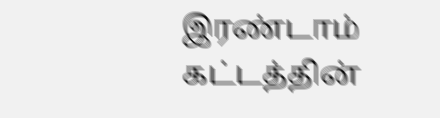இரண்டாம் கட்டத்தின்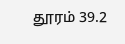தூரம் 39.2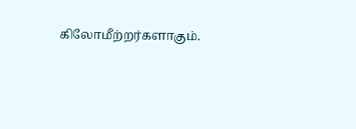கிலோமீற்றர்களாகும்.